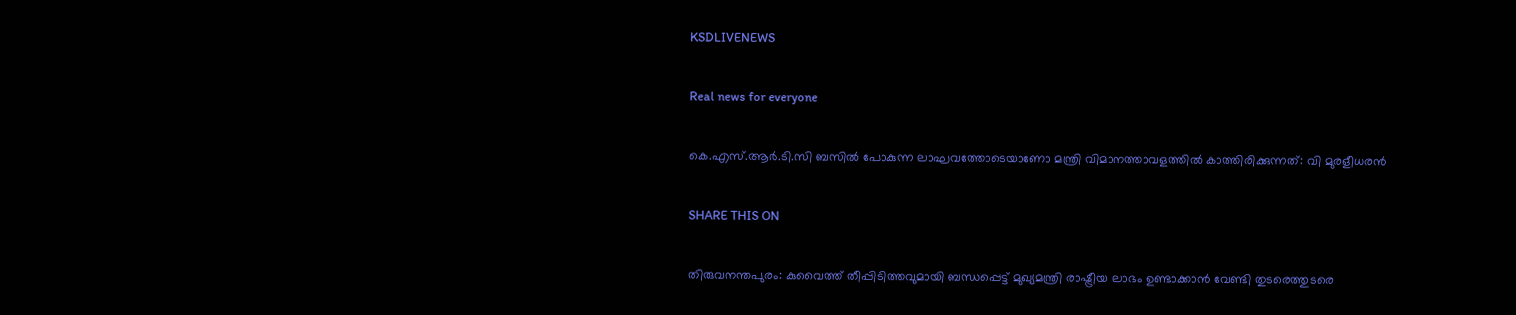KSDLIVENEWS

Real news for everyone

കെ.എസ്.ആർ.ടി.സി ബസിൽ പോകുന്ന ലാഘവത്തോടെയാണോ മന്ത്രി വിമാനത്താവളത്തിൽ കാത്തിരിക്കുന്നത്: വി മുരളീധരൻ

SHARE THIS ON

തിരുവനന്തപുരം: കുവൈത്ത് തീപ്പിടിത്തവുമായി ബന്ധപ്പെട്ട് മുഖ്യമന്ത്രി രാഷ്ട്രീയ ലാഭം ഉണ്ടാക്കാൻ വേണ്ടി തുടരെത്തുടരെ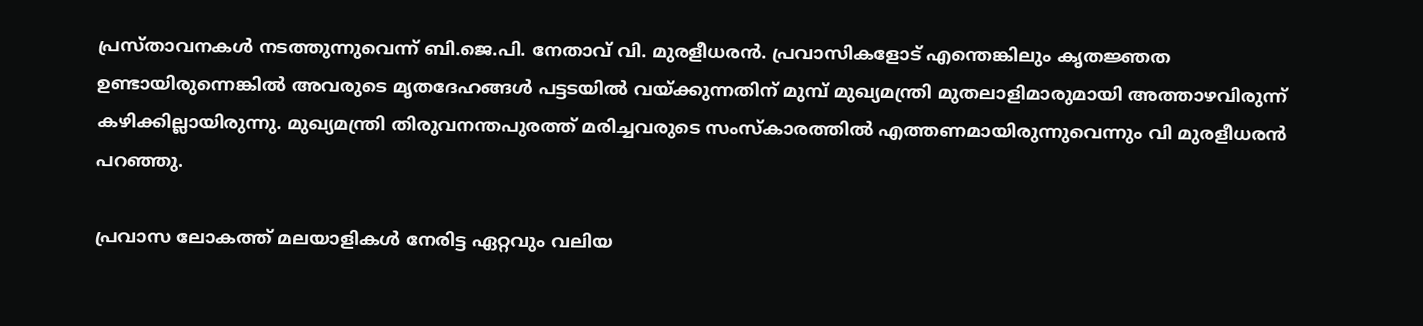പ്രസ്താവനകള്‍ നടത്തുന്നുവെന്ന് ബി.ജെ.പി. നേതാവ് വി. മുരളീധരൻ. പ്രവാസികളോട് എന്തെങ്കിലും കൃതജ്ഞത ഉണ്ടായിരുന്നെങ്കിൽ അവരുടെ മൃതദേഹങ്ങൾ പട്ടടയിൽ വയ്ക്കുന്നതിന് മുമ്പ് മുഖ്യമന്ത്രി മുതലാളിമാരുമായി അത്താഴവിരുന്ന് കഴിക്കില്ലായിരുന്നു. മുഖ്യമന്ത്രി തിരുവനന്തപുരത്ത് മരിച്ചവരുടെ സംസ്കാരത്തിൽ എത്തണമായിരുന്നുവെന്നും വി മുരളീധരൻ പറഞ്ഞു.

പ്രവാസ ലോകത്ത് മലയാളികൾ നേരിട്ട ഏറ്റവും വലിയ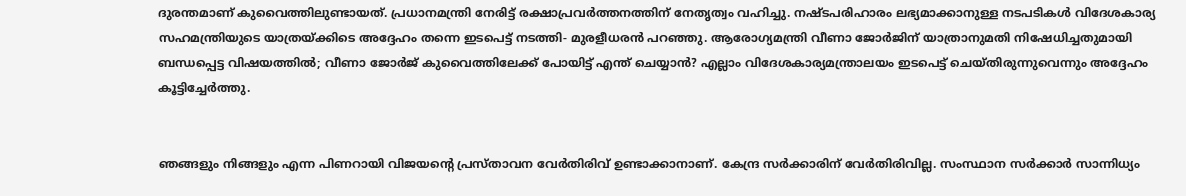ദുരന്തമാണ് കുവൈത്തിലുണ്ടായത്. പ്രധാനമന്ത്രി നേരിട്ട് രക്ഷാപ്രവർത്തനത്തിന് നേതൃത്വം വഹിച്ചു. നഷ്ടപരിഹാരം ലഭ്യമാക്കാനുള്ള നടപടികൾ വിദേശകാര്യ സഹമന്ത്രിയുടെ യാത്രയ്ക്കിടെ അദ്ദേഹം തന്നെ ഇടപെട്ട് നടത്തി- മുരളീധരൻ പറഞ്ഞു. ആരോഗ്യമന്ത്രി വീണാ ജോർജിന് യാത്രാനുമതി നിഷേധിച്ചതുമായി ബന്ധപ്പെട്ട വിഷയത്തിൽ; വീണാ ജോർജ് കുവൈത്തിലേക്ക് പോയിട്ട് എന്ത് ചെയ്യാൻ? എല്ലാം വിദേശകാര്യമന്ത്രാലയം ഇടപെട്ട് ചെയ്തിരുന്നുവെന്നും അദ്ദേഹം കൂട്ടിച്ചേർത്തു.


ഞങ്ങളും നിങ്ങളും എന്ന പിണറായി വിജയന്റെ പ്രസ്താവന വേർതിരിവ് ഉണ്ടാക്കാനാണ്. കേന്ദ്ര സർക്കാരിന് വേർതിരിവില്ല. സംസ്ഥാന സർക്കാർ സാന്നിധ്യം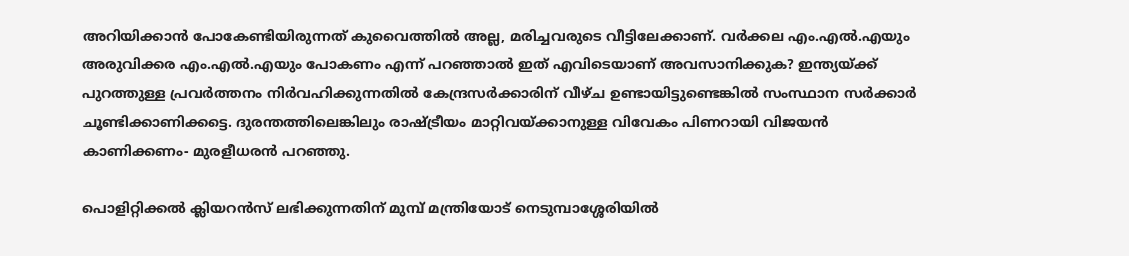അറിയിക്കാൻ പോകേണ്ടിയിരുന്നത് കുവൈത്തിൽ അല്ല, മരിച്ചവരുടെ വീട്ടിലേക്കാണ്. വർക്കല എം.എൽ.എയും അരുവിക്കര എം.എൽ.എയും പോകണം എന്ന് പറഞ്ഞാൽ ഇത് എവിടെയാണ് അവസാനിക്കുക? ഇന്ത്യയ്ക്ക് പുറത്തുള്ള പ്രവർത്തനം നിർവഹിക്കുന്നതിൽ കേന്ദ്രസർക്കാരിന് വീഴ്ച ഉണ്ടായിട്ടുണ്ടെങ്കിൽ സംസ്ഥാന സർക്കാർ ചൂണ്ടിക്കാണിക്കട്ടെ. ദുരന്തത്തിലെങ്കിലും രാഷ്ട്രീയം മാറ്റിവയ്ക്കാനുള്ള വിവേകം പിണറായി വിജയൻ കാണിക്കണം- മുരളീധരൻ പറഞ്ഞു.

പൊളിറ്റിക്കൽ ക്ലിയറൻസ് ലഭിക്കുന്നതിന് മുമ്പ് മന്ത്രിയോട് നെടുമ്പാശ്ശേരിയിൽ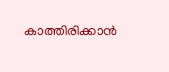കാത്തിരിക്കാൻ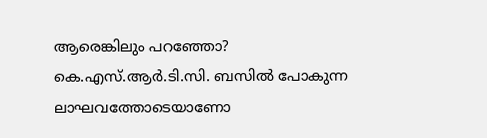ആരെങ്കിലും പറഞ്ഞോ? കെ.എസ്.ആർ.ടി.സി. ബസിൽ പോകുന്ന ലാഘവത്തോടെയാണോ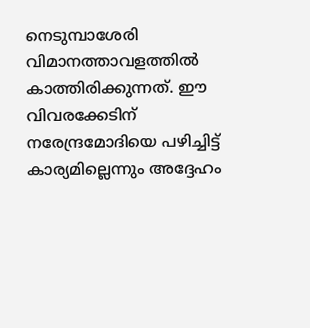നെടുമ്പാശേരി വിമാനത്താവളത്തിൽ കാത്തിരിക്കുന്നത്. ഈ വിവരക്കേടിന് നരേന്ദ്രമോദിയെ പഴിച്ചിട്ട് കാര്യമില്ലെന്നും അദ്ദേഹം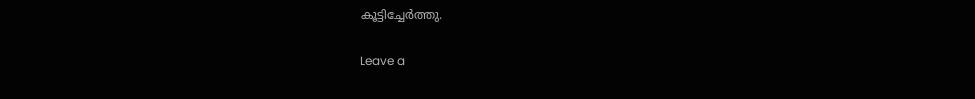കൂട്ടിച്ചേർത്തു.

Leave a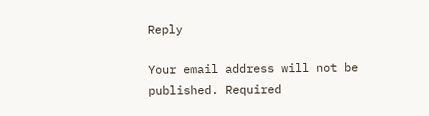Reply

Your email address will not be published. Required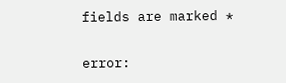fields are marked *

error: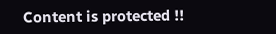Content is protected !!